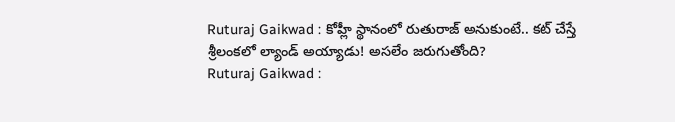Ruturaj Gaikwad : కోహ్లీ స్థానంలో రుతురాజ్ అనుకుంటే.. కట్ చేస్తే శ్రీలంకలో ల్యాండ్ అయ్యాడు! అసలేం జరుగుతోంది?
Ruturaj Gaikwad :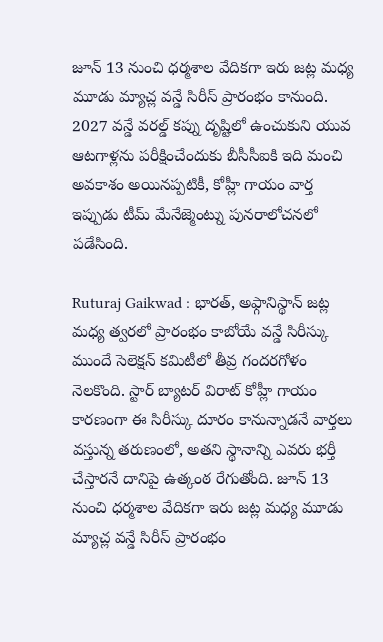జూన్ 13 నుంచి ధర్మశాల వేదికగా ఇరు జట్ల మధ్య మూడు మ్యాచ్ల వన్డే సిరీస్ ప్రారంభం కానుంది. 2027 వన్డే వరల్డ్ కప్ను దృష్టిలో ఉంచుకుని యువ ఆటగాళ్లను పరీక్షించేందుకు బీసీసీఐకి ఇది మంచి అవకాశం అయినప్పటికీ, కోహ్లీ గాయం వార్త ఇప్పుడు టీమ్ మేనేజ్మెంట్ను పునరాలోచనలో పడేసింది.

Ruturaj Gaikwad : భారత్, అఫ్గానిస్థాన్ జట్ల మధ్య త్వరలో ప్రారంభం కాబోయే వన్డే సిరీస్కు ముందే సెలెక్షన్ కమిటీలో తీవ్ర గందరగోళం నెలకొంది. స్టార్ బ్యాటర్ విరాట్ కోహ్లీ గాయం కారణంగా ఈ సిరీస్కు దూరం కానున్నాడనే వార్తలు వస్తున్న తరుణంలో, అతని స్థానాన్ని ఎవరు భర్తీ చేస్తారనే దానిపై ఉత్కంఠ రేగుతోంది. జూన్ 13 నుంచి ధర్మశాల వేదికగా ఇరు జట్ల మధ్య మూడు మ్యాచ్ల వన్డే సిరీస్ ప్రారంభం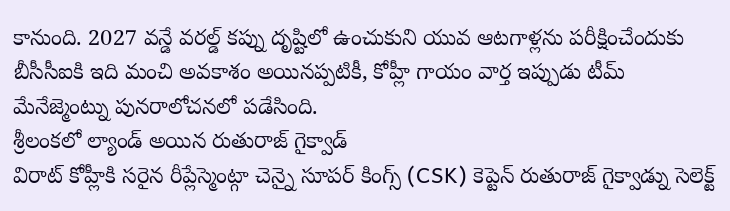కానుంది. 2027 వన్డే వరల్డ్ కప్ను దృష్టిలో ఉంచుకుని యువ ఆటగాళ్లను పరీక్షించేందుకు బీసీసీఐకి ఇది మంచి అవకాశం అయినప్పటికీ, కోహ్లీ గాయం వార్త ఇప్పుడు టీమ్ మేనేజ్మెంట్ను పునరాలోచనలో పడేసింది.
శ్రీలంకలో ల్యాండ్ అయిన రుతురాజ్ గైక్వాడ్
విరాట్ కోహ్లీకి సరైన రీప్లేస్మెంట్గా చెన్నై సూపర్ కింగ్స్ (CSK) కెప్టెన్ రుతురాజ్ గైక్వాడ్ను సెలెక్ట్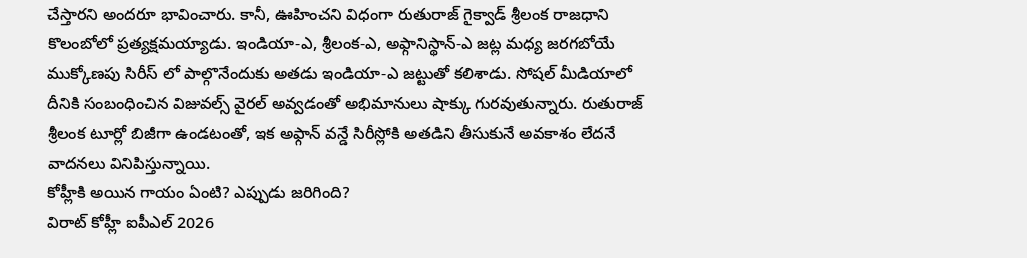చేస్తారని అందరూ భావించారు. కానీ, ఊహించని విధంగా రుతురాజ్ గైక్వాడ్ శ్రీలంక రాజధాని కొలంబోలో ప్రత్యక్షమయ్యాడు. ఇండియా-ఎ, శ్రీలంక-ఎ, అఫ్గానిస్థాన్-ఎ జట్ల మధ్య జరగబోయే ముక్కోణపు సిరీస్ లో పాల్గొనేందుకు అతడు ఇండియా-ఎ జట్టుతో కలిశాడు. సోషల్ మీడియాలో దీనికి సంబంధించిన విజువల్స్ వైరల్ అవ్వడంతో అభిమానులు షాక్కు గురవుతున్నారు. రుతురాజ్ శ్రీలంక టూర్లో బిజీగా ఉండటంతో, ఇక అఫ్గాన్ వన్డే సిరీస్లోకి అతడిని తీసుకునే అవకాశం లేదనే వాదనలు వినిపిస్తున్నాయి.
కోహ్లీకి అయిన గాయం ఏంటి? ఎప్పుడు జరిగింది?
విరాట్ కోహ్లీ ఐపీఎల్ 2026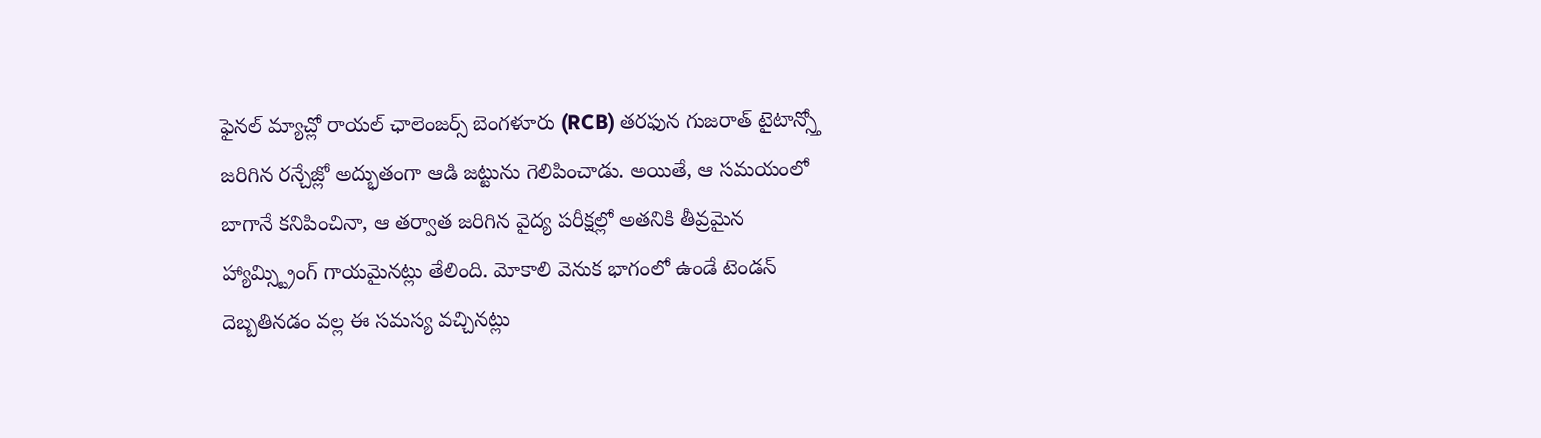ఫైనల్ మ్యాచ్లో రాయల్ ఛాలెంజర్స్ బెంగళూరు (RCB) తరఫున గుజరాత్ టైటాన్స్తో జరిగిన రన్చేజ్లో అద్భుతంగా ఆడి జట్టును గెలిపించాడు. అయితే, ఆ సమయంలో బాగానే కనిపించినా, ఆ తర్వాత జరిగిన వైద్య పరీక్షల్లో అతనికి తీవ్రమైన హ్యామ్స్ట్రింగ్ గాయమైనట్లు తేలింది. మోకాలి వెనుక భాగంలో ఉండే టెండన్ దెబ్బతినడం వల్ల ఈ సమస్య వచ్చినట్లు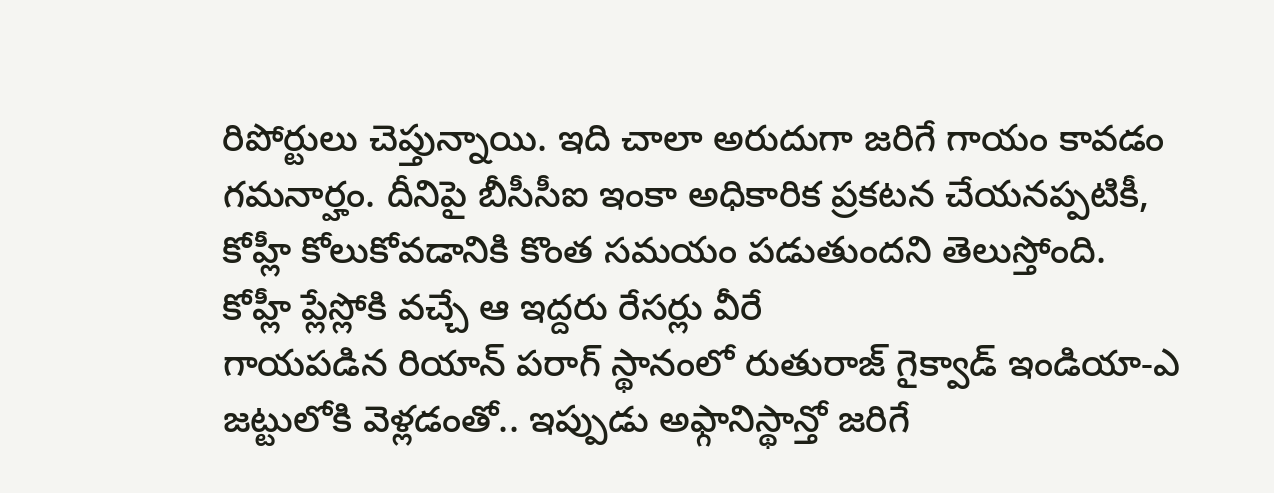రిపోర్టులు చెప్తున్నాయి. ఇది చాలా అరుదుగా జరిగే గాయం కావడం గమనార్హం. దీనిపై బీసీసీఐ ఇంకా అధికారిక ప్రకటన చేయనప్పటికీ, కోహ్లీ కోలుకోవడానికి కొంత సమయం పడుతుందని తెలుస్తోంది.
కోహ్లీ ప్లేస్లోకి వచ్చే ఆ ఇద్దరు రేసర్లు వీరే
గాయపడిన రియాన్ పరాగ్ స్థానంలో రుతురాజ్ గైక్వాడ్ ఇండియా-ఎ జట్టులోకి వెళ్లడంతో.. ఇప్పుడు అఫ్గానిస్థాన్తో జరిగే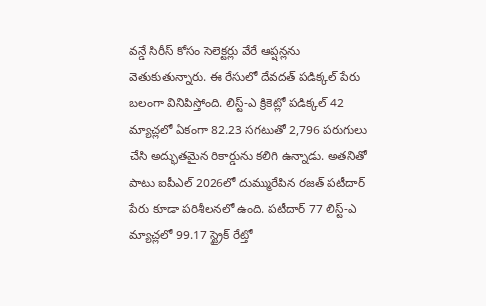వన్డే సిరీస్ కోసం సెలెక్టర్లు వేరే ఆప్షన్లను వెతుకుతున్నారు. ఈ రేసులో దేవదత్ పడిక్కల్ పేరు బలంగా వినిపిస్తోంది. లిస్ట్-ఎ క్రికెట్లో పడిక్కల్ 42 మ్యాచ్లలో ఏకంగా 82.23 సగటుతో 2,796 పరుగులు చేసి అద్భుతమైన రికార్డును కలిగి ఉన్నాడు. అతనితో పాటు ఐపీఎల్ 2026లో దుమ్మురేపిన రజత్ పటీదార్ పేరు కూడా పరిశీలనలో ఉంది. పటీదార్ 77 లిస్ట్-ఎ మ్యాచ్లలో 99.17 స్ట్రైక్ రేట్తో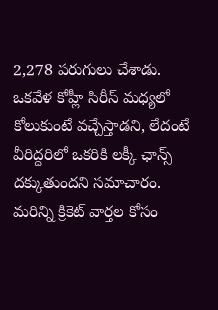2,278 పరుగులు చేశాడు. ఒకవేళ కోహ్లీ సిరీస్ మధ్యలో కోలుకుంటే వచ్చేస్తాడని, లేదంటే వీరిద్దరిలో ఒకరికి లక్కీ ఛాన్స్ దక్కుతుందని సమాచారం.
మరిన్ని క్రికెట్ వార్తల కోసం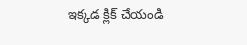ఇక్కడ క్లిక్ చేయండి